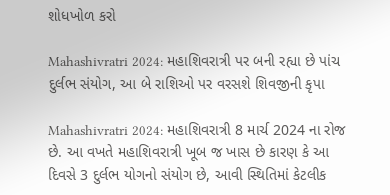શોધખોળ કરો

Mahashivratri 2024: મહાશિવરાત્રી પર બની રહ્યા છે પાંચ દુર્લભ સંયોગ, આ બે રાશિઓ પર વરસશે શિવજીની કૃપા

Mahashivratri 2024: મહાશિવરાત્રી 8 માર્ચ 2024 ના રોજ છે. આ વખતે મહાશિવરાત્રી ખૂબ જ ખાસ છે કારણ કે આ દિવસે 3 દુર્લભ યોગનો સંયોગ છે, આવી સ્થિતિમાં કેટલીક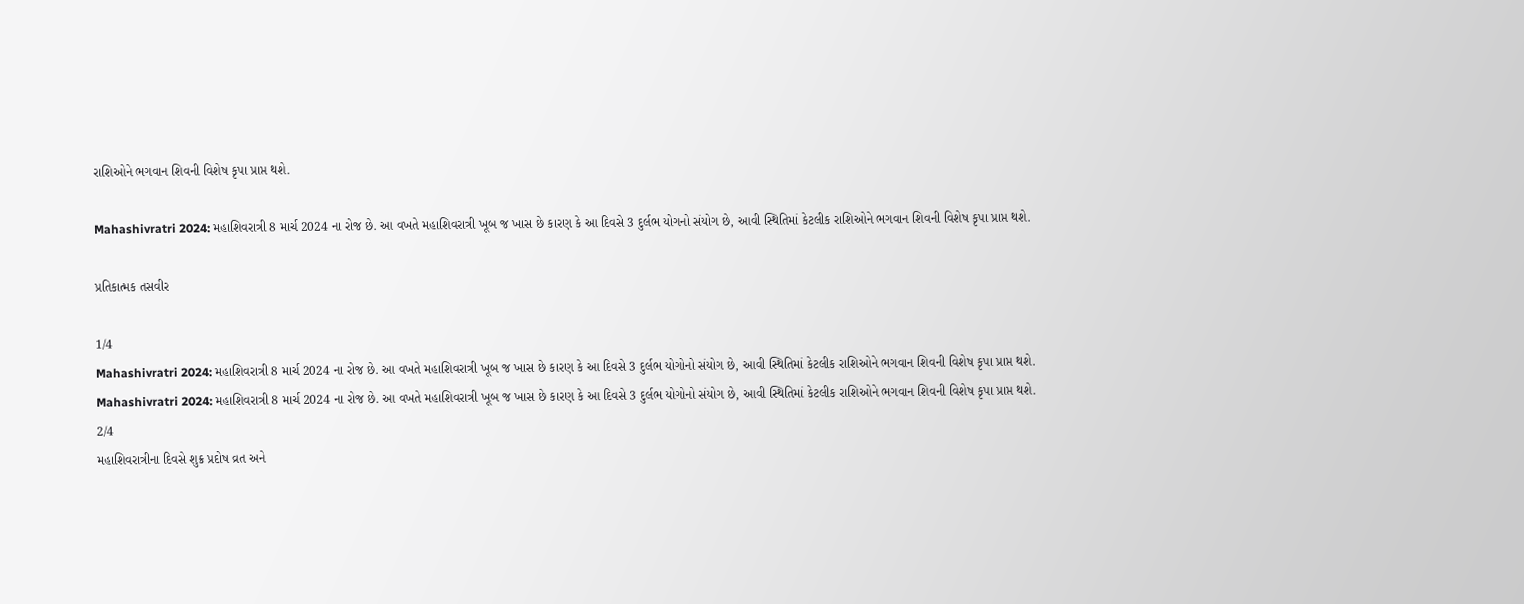રાશિઓને ભગવાન શિવની વિશેષ કૃપા પ્રાપ્ત થશે.

Mahashivratri 2024: મહાશિવરાત્રી 8 માર્ચ 2024 ના રોજ છે. આ વખતે મહાશિવરાત્રી ખૂબ જ ખાસ છે કારણ કે આ દિવસે 3 દુર્લભ યોગનો સંયોગ છે, આવી સ્થિતિમાં કેટલીક રાશિઓને ભગવાન શિવની વિશેષ કૃપા પ્રાપ્ત થશે.

પ્રતિકાત્મક તસવીર

1/4
Mahashivratri 2024: મહાશિવરાત્રી 8 માર્ચ 2024 ના રોજ છે. આ વખતે મહાશિવરાત્રી ખૂબ જ ખાસ છે કારણ કે આ દિવસે 3 દુર્લભ યોગોનો સંયોગ છે, આવી સ્થિતિમાં કેટલીક રાશિઓને ભગવાન શિવની વિશેષ કૃપા પ્રાપ્ત થશે.
Mahashivratri 2024: મહાશિવરાત્રી 8 માર્ચ 2024 ના રોજ છે. આ વખતે મહાશિવરાત્રી ખૂબ જ ખાસ છે કારણ કે આ દિવસે 3 દુર્લભ યોગોનો સંયોગ છે, આવી સ્થિતિમાં કેટલીક રાશિઓને ભગવાન શિવની વિશેષ કૃપા પ્રાપ્ત થશે.
2/4
મહાશિવરાત્રીના દિવસે શુક્ર પ્રદોષ વ્રત અને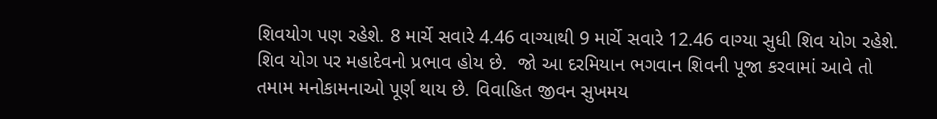શિવયોગ પણ રહેશે. 8 માર્ચે સવારે 4.46 વાગ્યાથી 9 માર્ચે સવારે 12.46 વાગ્યા સુધી શિવ યોગ રહેશે. શિવ યોગ પર મહાદેવનો પ્રભાવ હોય છે.  જો આ દરમિયાન ભગવાન શિવની પૂજા કરવામાં આવે તો તમામ મનોકામનાઓ પૂર્ણ થાય છે. વિવાહિત જીવન સુખમય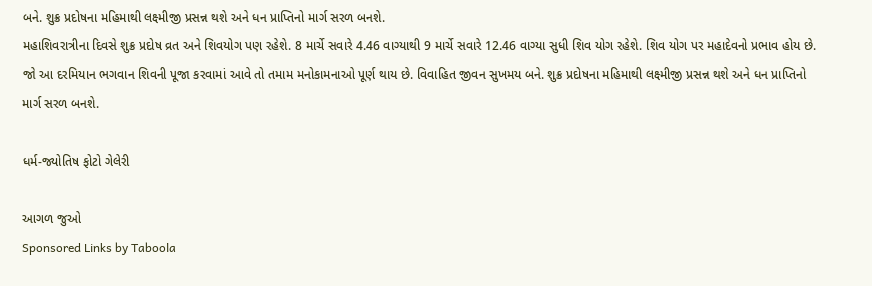બને. શુક્ર પ્રદોષના મહિમાથી લક્ષ્મીજી પ્રસન્ન થશે અને ધન પ્રાપ્તિનો માર્ગ સરળ બનશે.
મહાશિવરાત્રીના દિવસે શુક્ર પ્રદોષ વ્રત અને શિવયોગ પણ રહેશે. 8 માર્ચે સવારે 4.46 વાગ્યાથી 9 માર્ચે સવારે 12.46 વાગ્યા સુધી શિવ યોગ રહેશે. શિવ યોગ પર મહાદેવનો પ્રભાવ હોય છે. જો આ દરમિયાન ભગવાન શિવની પૂજા કરવામાં આવે તો તમામ મનોકામનાઓ પૂર્ણ થાય છે. વિવાહિત જીવન સુખમય બને. શુક્ર પ્રદોષના મહિમાથી લક્ષ્મીજી પ્રસન્ન થશે અને ધન પ્રાપ્તિનો માર્ગ સરળ બનશે.

ધર્મ-જ્યોતિષ ફોટો ગેલેરી

આગળ જુઓ
Sponsored Links by Taboola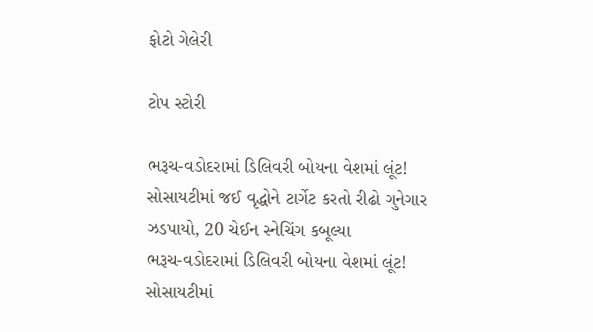ફોટો ગેલેરી

ટોપ સ્ટોરી

ભરૂચ-વડોદરામાં ડિલિવરી બોયના વેશમાં લૂંટ! સોસાયટીમાં જઈ વૃદ્ધોને ટાર્ગેટ કરતો રીઢો ગુનેગાર ઝડપાયો, 20 ચેઈન સ્નેચિંગ કબૂલ્યા
ભરૂચ-વડોદરામાં ડિલિવરી બોયના વેશમાં લૂંટ! સોસાયટીમાં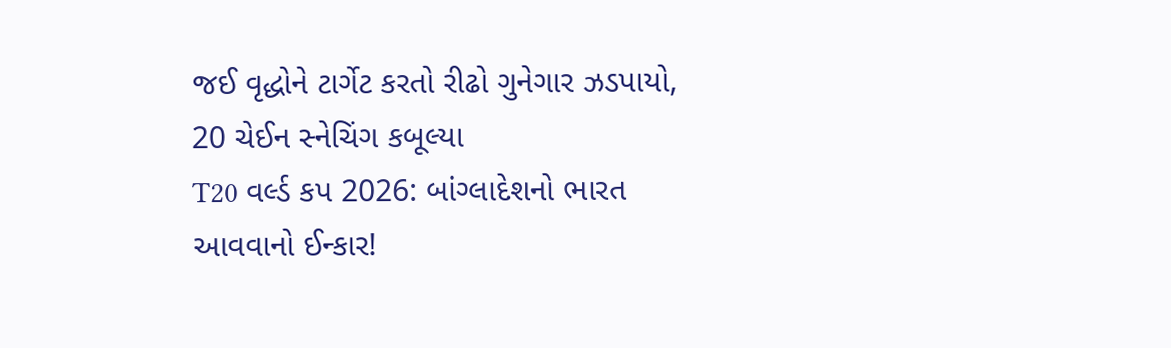જઈ વૃદ્ધોને ટાર્ગેટ કરતો રીઢો ગુનેગાર ઝડપાયો, 20 ચેઈન સ્નેચિંગ કબૂલ્યા
T20 વર્લ્ડ કપ 2026: બાંગ્લાદેશનો ભારત આવવાનો ઈન્કાર!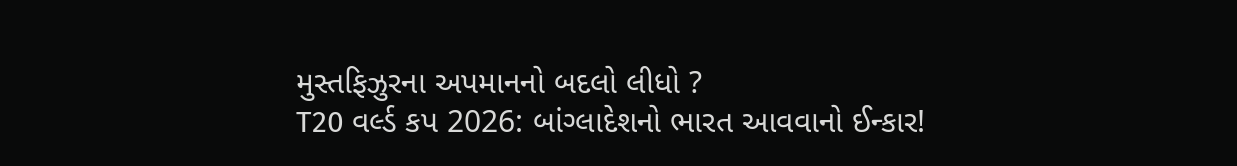મુસ્તફિઝુરના અપમાનનો બદલો લીધો ?
T20 વર્લ્ડ કપ 2026: બાંગ્લાદેશનો ભારત આવવાનો ઈન્કાર!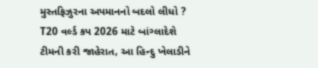મુસ્તફિઝુરના અપમાનનો બદલો લીધો ?
T20 વર્લ્ડ કપ 2026 માટે બાંગ્લાદેશે ટીમની કરી જાહેરાત, આ હિન્દુ ખેલાડીને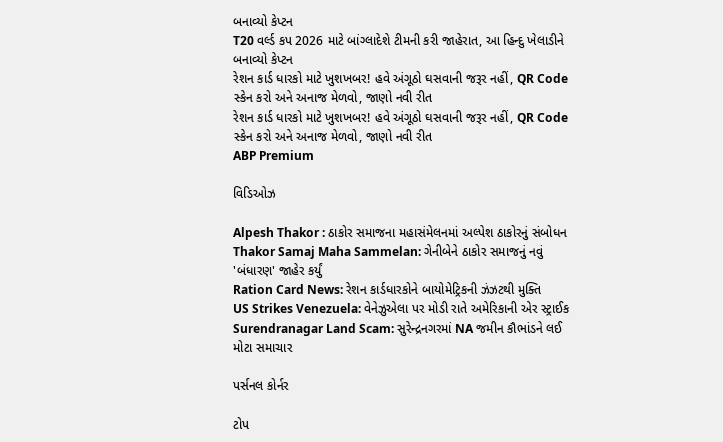બનાવ્યો કેપ્ટન
T20 વર્લ્ડ કપ 2026 માટે બાંગ્લાદેશે ટીમની કરી જાહેરાત, આ હિન્દુ ખેલાડીને બનાવ્યો કેપ્ટન
રેશન કાર્ડ ધારકો માટે ખુશખબર! હવે અંગૂઠો ઘસવાની જરૂર નહીં, QR Code સ્કેન કરો અને અનાજ મેળવો, જાણો નવી રીત
રેશન કાર્ડ ધારકો માટે ખુશખબર! હવે અંગૂઠો ઘસવાની જરૂર નહીં, QR Code સ્કેન કરો અને અનાજ મેળવો, જાણો નવી રીત
ABP Premium

વિડિઓઝ

Alpesh Thakor : ઠાકોર સમાજના મહાસંમેલનમાં અલ્પેશ ઠાકોરનું સંબોધન
Thakor Samaj Maha Sammelan: ગેનીબેને ઠાકોર સમાજનું નવું 'બંધારણ' જાહેર કર્યું
Ration Card News: રેશન કાર્ડધારકોને બાયોમેટ્રિકની ઝંઝટથી મુક્તિ
US Strikes Venezuela: વેનેઝુએલા પર મોડી રાતે અમેરિકાની એર સ્ટ્રાઈક
Surendranagar Land Scam: સુરેન્દ્રનગરમાં NA જમીન કૌભાંડને લઈ મોટા સમાચાર

પર્સનલ કોર્નર

ટોપ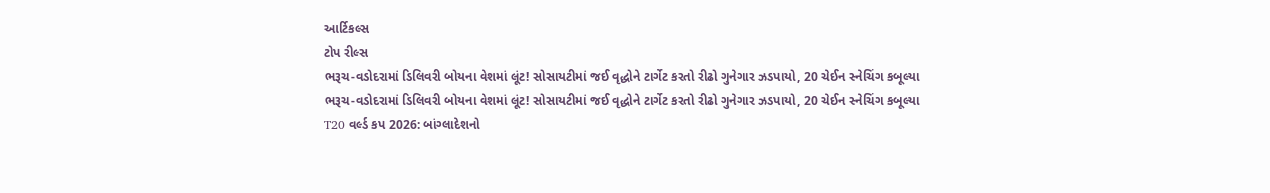આર્ટિકલ્સ
ટોપ રીલ્સ
ભરૂચ-વડોદરામાં ડિલિવરી બોયના વેશમાં લૂંટ! સોસાયટીમાં જઈ વૃદ્ધોને ટાર્ગેટ કરતો રીઢો ગુનેગાર ઝડપાયો, 20 ચેઈન સ્નેચિંગ કબૂલ્યા
ભરૂચ-વડોદરામાં ડિલિવરી બોયના વેશમાં લૂંટ! સોસાયટીમાં જઈ વૃદ્ધોને ટાર્ગેટ કરતો રીઢો ગુનેગાર ઝડપાયો, 20 ચેઈન સ્નેચિંગ કબૂલ્યા
T20 વર્લ્ડ કપ 2026: બાંગ્લાદેશનો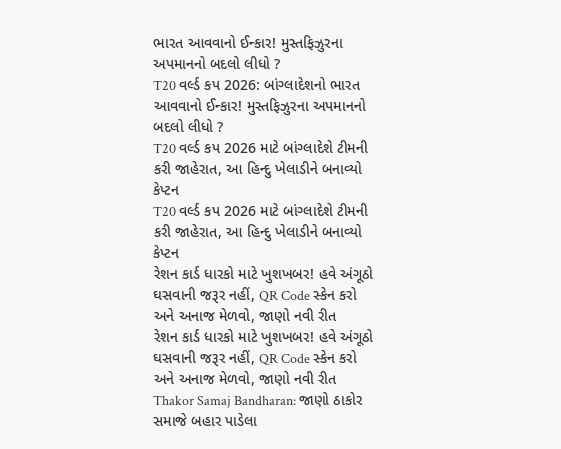ભારત આવવાનો ઈન્કાર! મુસ્તફિઝુરના અપમાનનો બદલો લીધો ?
T20 વર્લ્ડ કપ 2026: બાંગ્લાદેશનો ભારત આવવાનો ઈન્કાર! મુસ્તફિઝુરના અપમાનનો બદલો લીધો ?
T20 વર્લ્ડ કપ 2026 માટે બાંગ્લાદેશે ટીમની કરી જાહેરાત, આ હિન્દુ ખેલાડીને બનાવ્યો કેપ્ટન
T20 વર્લ્ડ કપ 2026 માટે બાંગ્લાદેશે ટીમની કરી જાહેરાત, આ હિન્દુ ખેલાડીને બનાવ્યો કેપ્ટન
રેશન કાર્ડ ધારકો માટે ખુશખબર! હવે અંગૂઠો ઘસવાની જરૂર નહીં, QR Code સ્કેન કરો અને અનાજ મેળવો, જાણો નવી રીત
રેશન કાર્ડ ધારકો માટે ખુશખબર! હવે અંગૂઠો ઘસવાની જરૂર નહીં, QR Code સ્કેન કરો અને અનાજ મેળવો, જાણો નવી રીત
Thakor Samaj Bandharan: જાણો ઠાકોર સમાજે બહાર પાડેલા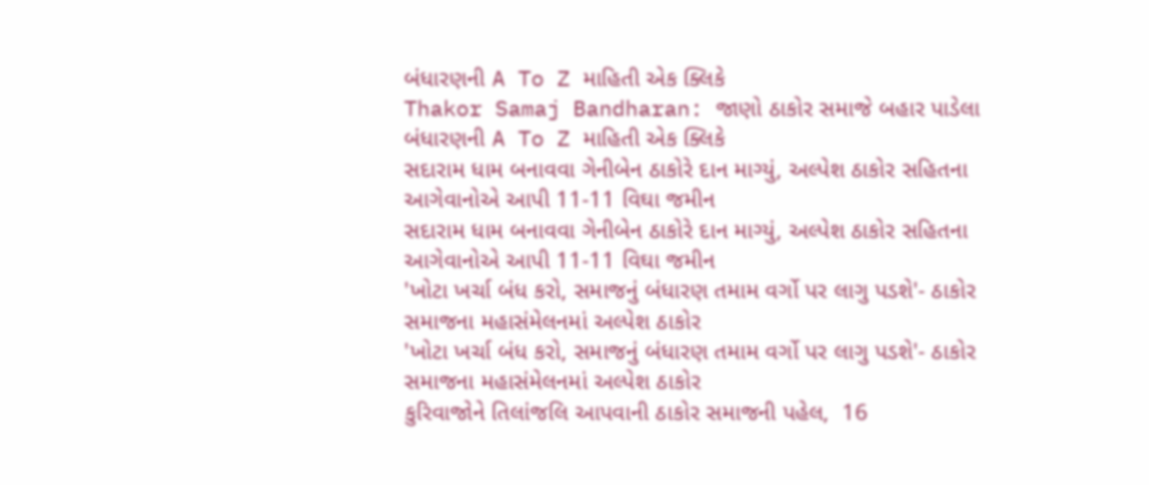બંધારણની A To Z માહિતી એક ક્લિકે
Thakor Samaj Bandharan: જાણો ઠાકોર સમાજે બહાર પાડેલા બંધારણની A To Z માહિતી એક ક્લિકે
સદારામ ધામ બનાવવા ગેનીબેન ઠાકોરે દાન માગ્યું, અલ્પેશ ઠાકોર સહિતના આગેવાનોએ આપી 11-11 વિઘા જમીન
સદારામ ધામ બનાવવા ગેનીબેન ઠાકોરે દાન માગ્યું, અલ્પેશ ઠાકોર સહિતના આગેવાનોએ આપી 11-11 વિઘા જમીન
'ખોટા ખર્ચા બંધ કરો, સમાજનું બંધારણ તમામ વર્ગો પર લાગુ પડશે'- ઠાકોર સમાજના મહાસંમેલનમાં અલ્પેશ ઠાકોર
'ખોટા ખર્ચા બંધ કરો, સમાજનું બંધારણ તમામ વર્ગો પર લાગુ પડશે'- ઠાકોર સમાજના મહાસંમેલનમાં અલ્પેશ ઠાકોર
કુરિવાજોને તિલાંજલિ આપવાની ઠાકોર સમાજની પહેલ,  16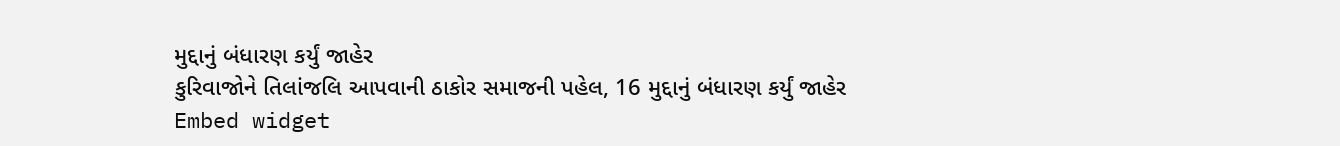મુદ્દાનું બંધારણ કર્યું જાહેર
કુરિવાજોને તિલાંજલિ આપવાની ઠાકોર સમાજની પહેલ, 16 મુદ્દાનું બંધારણ કર્યું જાહેર
Embed widget